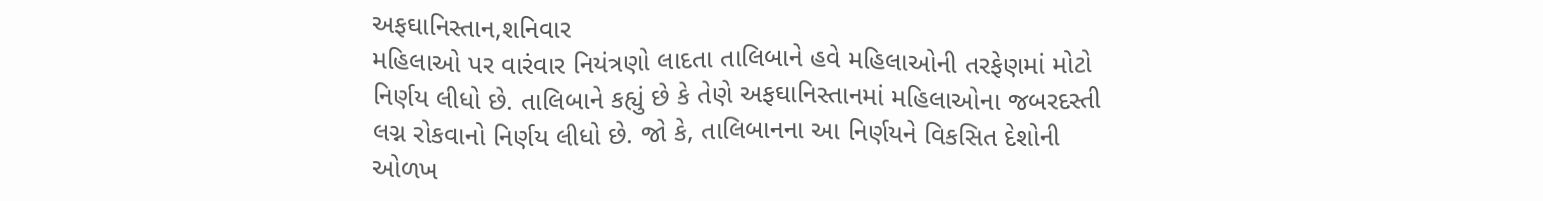અફઘાનિસ્તાન,શનિવાર
મહિલાઓ પર વારંવાર નિયંત્રણો લાદતા તાલિબાને હવે મહિલાઓની તરફેણમાં મોટો નિર્ણય લીધો છે. તાલિબાને કહ્યું છે કે તેણે અફઘાનિસ્તાનમાં મહિલાઓના જબરદસ્તી લગ્ન રોકવાનો નિર્ણય લીધો છે. જો કે, તાલિબાનના આ નિર્ણયને વિકસિત દેશોની ઓળખ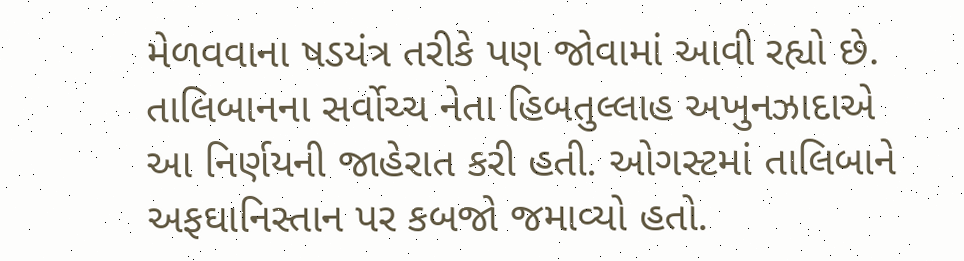મેળવવાના ષડયંત્ર તરીકે પણ જોવામાં આવી રહ્યો છે.
તાલિબાનના સર્વોચ્ચ નેતા હિબતુલ્લાહ અખુનઝાદાએ આ નિર્ણયની જાહેરાત કરી હતી. ઓગસ્ટમાં તાલિબાને અફઘાનિસ્તાન પર કબજો જમાવ્યો હતો.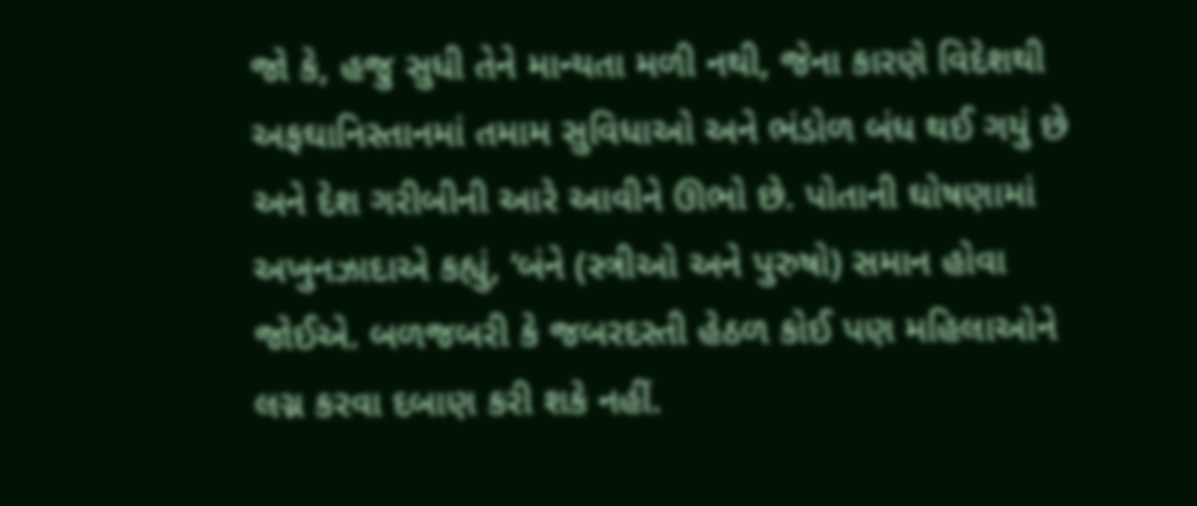જો કે, હજુ સુધી તેને માન્યતા મળી નથી, જેના કારણે વિદેશથી અફઘાનિસ્તાનમાં તમામ સુવિધાઓ અને ભંડોળ બંધ થઈ ગયું છે અને દેશ ગરીબીની આરે આવીને ઊભો છે. પોતાની ઘોષણામાં અખુનઝાદાએ કહ્યું, ‘બંને (સ્ત્રીઓ અને પુરુષો) સમાન હોવા જોઈએ. બળજબરી કે જબરદસ્તી હેઠળ કોઈ પણ મહિલાઓને લગ્ન કરવા દબાણ કરી શકે નહીં.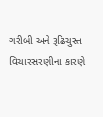ગરીબી અને રૂઢિચુસ્ત વિચારસરણીના કારણે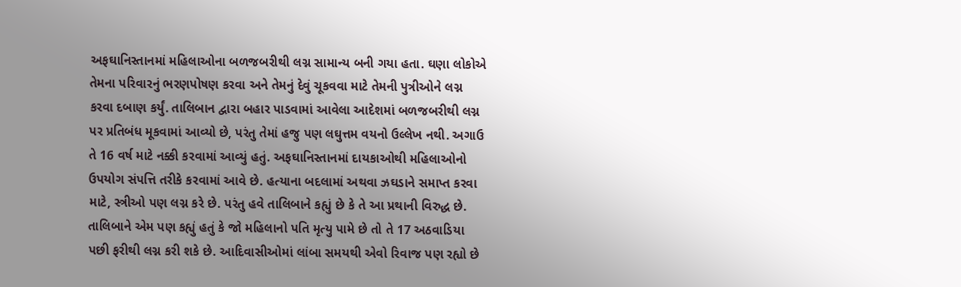અફઘાનિસ્તાનમાં મહિલાઓના બળજબરીથી લગ્ન સામાન્ય બની ગયા હતા. ઘણા લોકોએ તેમના પરિવારનું ભરણપોષણ કરવા અને તેમનું દેવું ચૂકવવા માટે તેમની પુત્રીઓને લગ્ન કરવા દબાણ કર્યું. તાલિબાન દ્વારા બહાર પાડવામાં આવેલા આદેશમાં બળજબરીથી લગ્ન પર પ્રતિબંધ મૂકવામાં આવ્યો છે, પરંતુ તેમાં હજુ પણ લઘુત્તમ વયનો ઉલ્લેખ નથી. અગાઉ તે 16 વર્ષ માટે નક્કી કરવામાં આવ્યું હતું. અફઘાનિસ્તાનમાં દાયકાઓથી મહિલાઓનો ઉપયોગ સંપત્તિ તરીકે કરવામાં આવે છે. હત્યાના બદલામાં અથવા ઝઘડાને સમાપ્ત કરવા માટે, સ્ત્રીઓ પણ લગ્ન કરે છે. પરંતુ હવે તાલિબાને કહ્યું છે કે તે આ પ્રથાની વિરુદ્ધ છે.
તાલિબાને એમ પણ કહ્યું હતું કે જો મહિલાનો પતિ મૃત્યુ પામે છે તો તે 17 અઠવાડિયા પછી ફરીથી લગ્ન કરી શકે છે. આદિવાસીઓમાં લાંબા સમયથી એવો રિવાજ પણ રહ્યો છે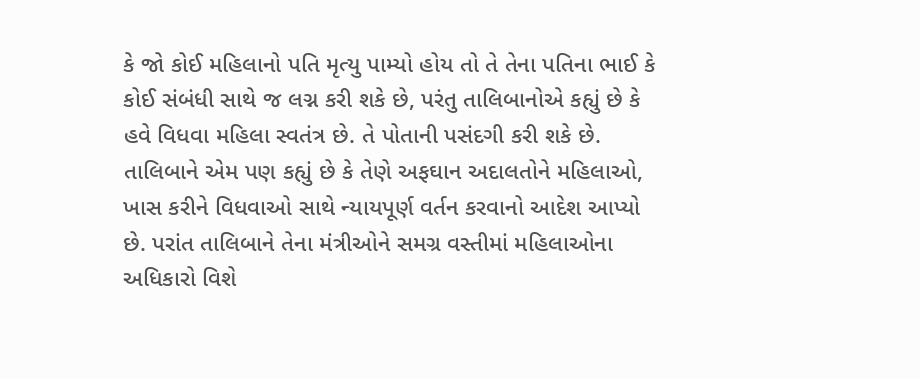કે જો કોઈ મહિલાનો પતિ મૃત્યુ પામ્યો હોય તો તે તેના પતિના ભાઈ કે કોઈ સંબંધી સાથે જ લગ્ન કરી શકે છે, પરંતુ તાલિબાનોએ કહ્યું છે કે હવે વિધવા મહિલા સ્વતંત્ર છે. તે પોતાની પસંદગી કરી શકે છે. તાલિબાને એમ પણ કહ્યું છે કે તેણે અફઘાન અદાલતોને મહિલાઓ, ખાસ કરીને વિધવાઓ સાથે ન્યાયપૂર્ણ વર્તન કરવાનો આદેશ આપ્યો છે. પરાંત તાલિબાને તેના મંત્રીઓને સમગ્ર વસ્તીમાં મહિલાઓના અધિકારો વિશે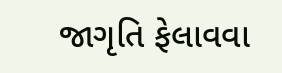જાગૃતિ ફેલાવવા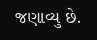જણાવ્યુ છે.